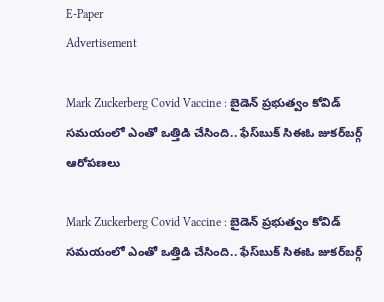E-Paper
Advertisement

Mark Zuckerberg Covid Vaccine : బైడెన్ ప్రభుత్వం కోవిడ్ సమయంలో ఎంతో ఒత్తిడి చేసింది.. ఫేస్‌బుక్ సిఈఓ జుకర్‌బర్గ్ ఆరోపణలు

Mark Zuckerberg Covid Vaccine : బైడెన్ ప్రభుత్వం కోవిడ్ సమయంలో ఎంతో ఒత్తిడి చేసింది.. ఫేస్‌బుక్ సిఈఓ జుకర్‌బర్గ్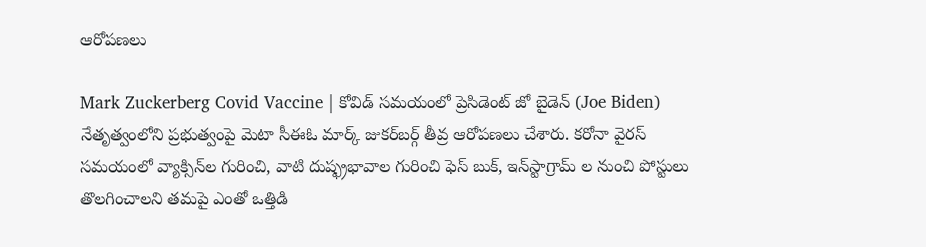ఆరోపణలు

Mark Zuckerberg Covid Vaccine | కోవిడ్ సమయంలో ప్రెసిడెంట్ జో బైడెన్ (Joe Biden) నేతృత్వంలోని ప్రభుత్వంపై మెటా సీఈఓ మార్క్ జుకర్‌బర్గ్ తీవ్ర ఆరోపణలు చేశారు. కరోనా వైరస్ సమయంలో వ్యాక్సిన్‌‌ల గురించి, వాటి దుష్ఫ్రభావాల గురించి ఫెస్ బుక్, ఇన్‌స్టాగ్రామ్ ల నుంచి పోస్టులు తొలగించాలని తమపై ఎంతో ఒత్తిడి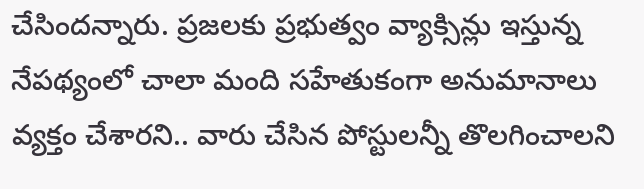చేసిందన్నారు. ప్రజలకు ప్రభుత్వం వ్యాక్సిన్లు ఇస్తున్న నేపథ్యంలో చాలా మంది సహేతుకంగా అనుమానాలు వ్యక్తం చేశారని.. వారు చేసిన పోస్టులన్నీ తొలగించాలని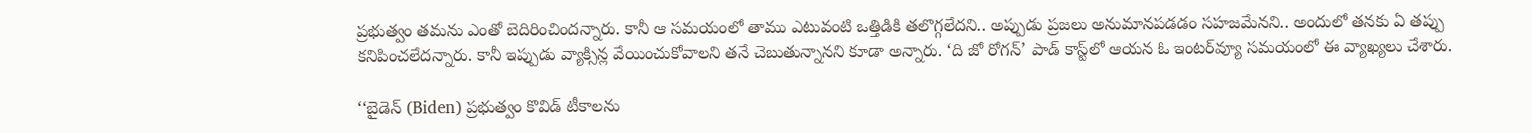ప్రభుత్వం తమను ఎంతో బెదిరించిందన్నారు. కానీ ఆ సమయంలో తాము ఎటువంటి ఒత్తిడికి తలొగ్గలేదని.. అప్పుడు ప్రజలు అనుమానపడడం సహజమేనని.. అందులో తనకు ఏ తప్పు కనిపించలేదన్నారు. కానీ ఇప్పుడు వ్యాక్సిన్ల వేయించుకోవాలని తనే చెబుతున్నానని కూడా అన్నారు. ‘ది జో రోగన్’ పాడ్ కాస్ట్‌లో ఆయన ఓ ఇంటర్‌వ్యూ సమయంలో ఈ వ్యాఖ్యలు చేశారు.

‘‘బైడెన్ (Biden) ప్రభుత్వం కొవిడ్ టీకాలను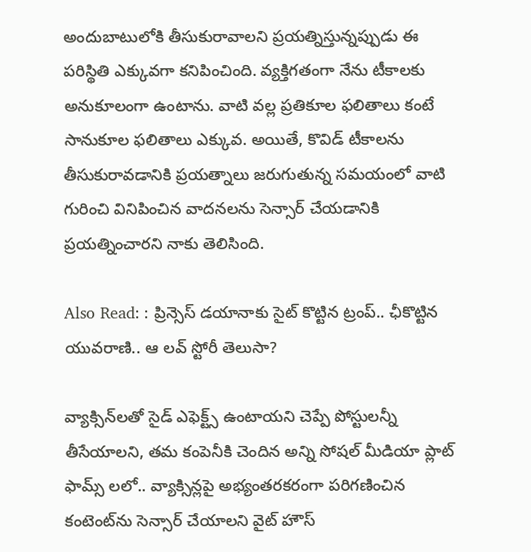అందుబాటులోకి తీసుకురావాలని ప్రయత్నిస్తున్నప్పుడు ఈ పరిస్థితి ఎక్కువగా కనిపించింది. వ్యక్తిగతంగా నేను టీకాలకు అనుకూలంగా ఉంటాను. వాటి వల్ల ప్రతికూల ఫలితాలు కంటే సానుకూల ఫలితాలు ఎక్కువ. అయితే, కొవిడ్ టీకాలను తీసుకురావడానికి ప్రయత్నాలు జరుగుతున్న సమయంలో వాటి గురించి వినిపించిన వాదనలను సెన్సార్ చేయడానికి ప్రయత్నించారని నాకు తెలిసింది.

Also Read: : ప్రిన్సెస్ డయానాకు సైట్ కొట్టిన ట్రంప్.. ఛీకొట్టిన యువరాణి.. ఆ లవ్ స్టోరీ తెలుసా?

వ్యాక్సిన్‌లతో సైడ్ ఎఫెక్ట్స్ ఉంటాయని చెప్పే పోస్టులన్నీ తీసేయాలని, తమ కంపెనీకి చెందిన అన్ని సోషల్ మీడియా ప్లాట్ ఫామ్స్ లలో.. వ్యాక్సిన్లపై అభ్యంతరకరంగా పరిగణించిన కంటెంట్‌ను సెన్సార్ చేయాలని వైట్ హౌస్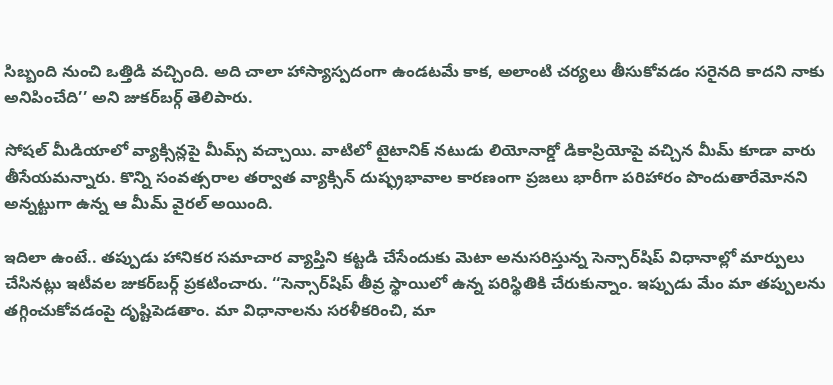సిబ్బంది నుంచి ఒత్తిడి వచ్చింది. అది చాలా హాస్యాస్పదంగా ఉండటమే కాక, అలాంటి చర్యలు తీసుకోవడం సరైనది కాదని నాకు అనిపించేది’’ అని జుకర్‌బర్గ్ తెలిపారు.

సోషల్ మీడియాలో వ్యాక్సిన్లపై మీమ్స్ వచ్చాయి. వాటిలో టైటానిక్ నటుడు లియోనార్డో డికాప్రియోపై వచ్చిన మీమ్ కూడా వారు తీసేయమన్నారు. కొన్ని సంవత్సరాల తర్వాత వ్యాక్సిన్ దుష్ఫ్రభావాల కారణంగా ప్రజలు భారీగా పరిహారం పొందుతారేమోనని అన్నట్టుగా ఉన్న ఆ మీమ్ వైరల్ అయింది.

ఇదిలా ఉంటే.. తప్పుడు హానికర సమాచార వ్యాప్తిని కట్టడి చేసేందుకు మెటా అనుసరిస్తున్న సెన్సార్‌షిప్ విధానాల్లో మార్పులు చేసినట్లు ఇటీవల జుకర్‌బర్గ్ ప్రకటించారు. ‘‘సెన్సార్‌షిప్ తీవ్ర స్థాయిలో ఉన్న పరిస్థితికి చేరుకున్నాం. ఇప్పుడు మేం మా తప్పులను తగ్గించుకోవడంపై దృష్టిపెడతాం. మా విధానాలను సరళీకరించి, మా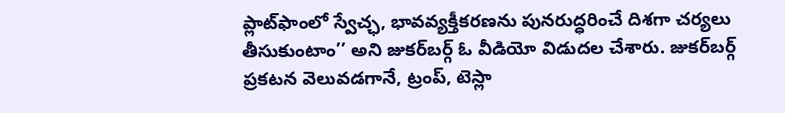ప్లాట్‌ఫాంలో స్వేచ్ఛ, భావవ్యక్తీకరణను పునరుద్ధరించే దిశగా చర్యలు తీసుకుంటాం’’ అని జుకర్‌బర్గ్ ఓ వీడియో విడుదల చేశారు. జుకర్‌బర్గ్ ప్రకటన వెలువడగానే, ట్రంప్, టెస్లా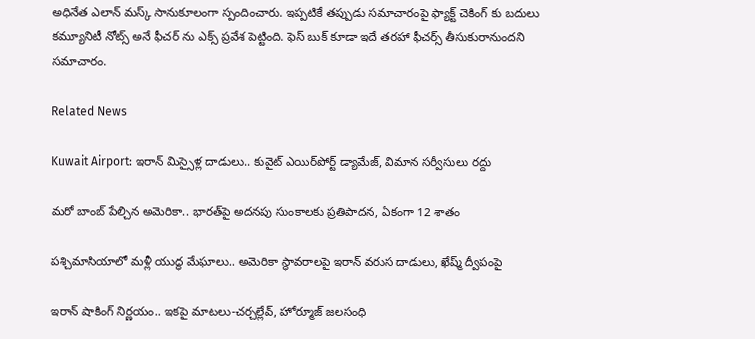అధినేత ఎలాన్ మస్క్ సానుకూలంగా స్పందించారు. ఇప్పటికే తప్పుడు సమాచారంపై ఫ్యాక్ట్ చెకింగ్ కు బదులు కమ్యూనిటీ నోట్స్ అనే ఫీచర్ ను ఎక్స్ ప్రవేశ పెట్టింది. ఫెస్ బుక్ కూడా ఇదే తరహా ఫీచర్స్ తీసుకురానుందని సమాచారం.

Related News

Kuwait Airport: ఇరాన్ మిస్సైళ్ల దాడులు.. కువైట్‌ ఎయిర్‌పోర్ట్ డ్యామేజ్, విమాన సర్వీసులు రద్దు

మరో బాంబ్‌ పేల్చిన అమెరికా.. భారత్‌పై అదనపు సుంకాలకు ప్రతిపాదన, ఏకంగా 12 శాతం

పశ్చిమాసియాలో మళ్లీ యుద్ధ మేఘాలు.. అమెరికా స్థావరాలపై ఇరాన్ వరుస దాడులు, ఖేష్మ్ ద్వీపంపై

ఇరాన్ షాకింగ్ నిర్ణయం.. ఇకపై మాటలు-చర్చల్లేవ్, హోర్మూజ్ జలసంధి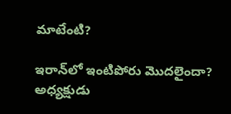మాటేంటి?

ఇరాన్‌లో ఇంటిపోరు మొదలైందా? అధ్యక్షుడు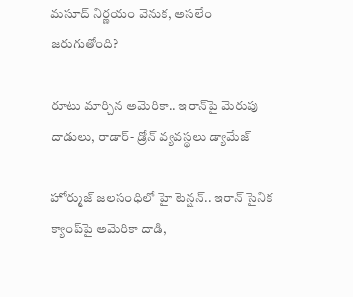మసూద్‌ నిర్ణయం వెనుక, అసలేం జరుగుతోంది?

రూటు మార్చిన అమెరికా.. ఇరాన్‌పై మెరుపు దాడులు, రాడార్- డ్రోన్ వ్యవస్థలు డ్యామేజ్

హోర్ముజ్ జలసంధిలో హై టెన్షన్.. ఇరాన్ సైనిక క్యాంప్‌పై అమెరికా దాడి,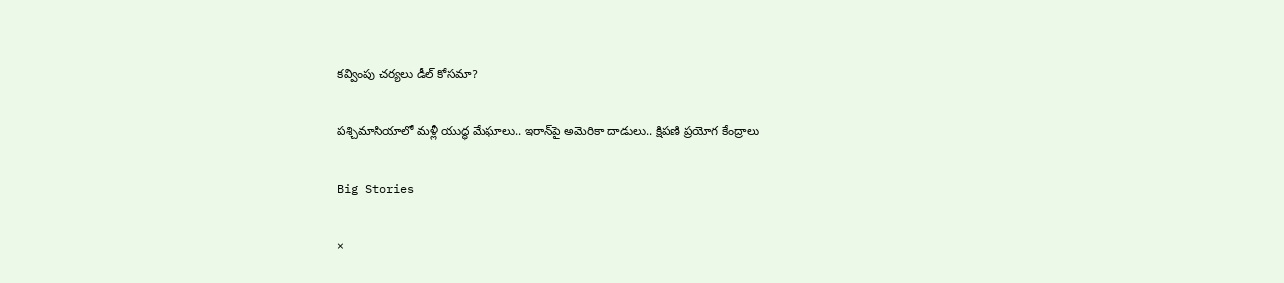కవ్వింపు చర్యలు డీల్ కోసమా?

పశ్చిమాసియాలో మళ్లీ యుద్ధ మేఘాలు.. ఇరాన్‌పై అమెరికా దాడులు.. క్షిపణి ప్రయోగ కేంద్రాలు

Big Stories

×